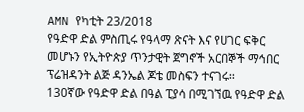AMN የካቲት 23/2018
የዓድዋ ድል ምስጢሩ የዓላማ ጽናት እና የሀገር ፍቅር መሆኑን የኢትዮጵያ ጥንታዊት ጀግኖች አርበኞች ማኅበር ፕሬዝዳንት ልጅ ዳንኤል ጆቴ መስፍን ተናገሩ፡፡
130ኛው የዓድዋ ድል በዓል ፒያሳ በሚገኘዉ የዓድዋ ድል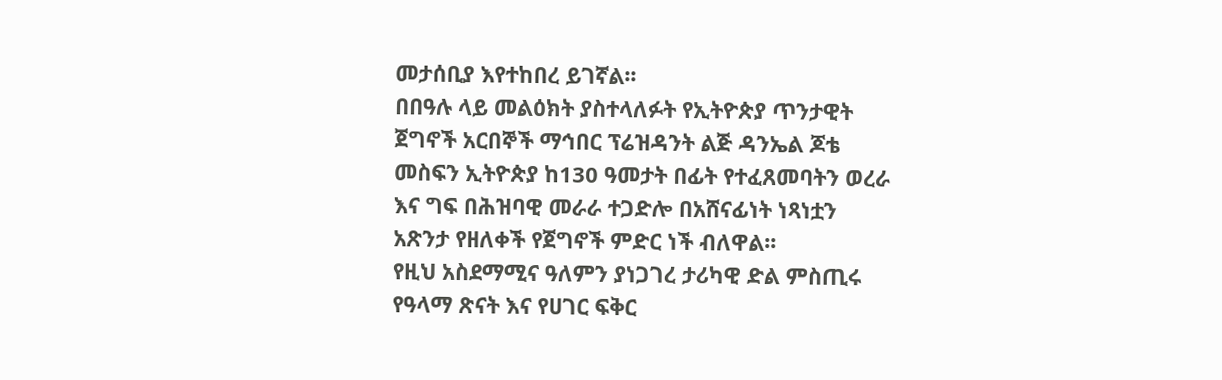መታሰቢያ እየተከበረ ይገኛል፡፡
በበዓሉ ላይ መልዕክት ያስተላለፉት የኢትዮጵያ ጥንታዊት ጀግኖች አርበኞች ማኅበር ፕሬዝዳንት ልጅ ዳንኤል ጆቴ መስፍን ኢትዮጵያ ከ130 ዓመታት በፊት የተፈጸመባትን ወረራ እና ግፍ በሕዝባዊ መራራ ተጋድሎ በአሸናፊነት ነጻነቷን አጽንታ የዘለቀች የጀግኖች ምድር ነች ብለዋል፡፡
የዚህ አስደማሚና ዓለምን ያነጋገረ ታሪካዊ ድል ምስጢሩ የዓላማ ጽናት እና የሀገር ፍቅር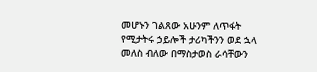መሆኑን ገልጸው አሁንም ለጥፋት የሚታትሩ ኃይሎች ታሪካችንን ወደ ኋላ መለስ ብለው በማስታወስ ራሳቸውን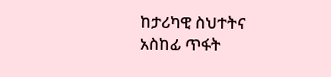ከታሪካዊ ስህተትና አስከፊ ጥፋት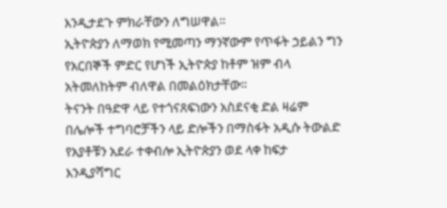እንዲታደጉ ምክራቸውን ለግሠዋል።
ኢትዮጵያን ለማወክ የሚመጣን ማንኛውም የጥፋት ኃይልን ግን የአርበኞች ምድር የሆነች ኢትዮጵያ ከቶም ዝም ብላ አትመለከትም ብለዋል በመልዕክታቸው፡፡
ትናንት በዓድዋ ላይ የተጎናጸፍነውን አስደናቂ ድል ዛሬም በሌሎች ተግባሮቻችን ላይ ድሎችን በማስፋት አዲሱ ትውልድ የአያቶቹን አደራ ተቀብሎ ኢትዮጵያን ወደ ላቀ ከፍታ እንዲያሻግር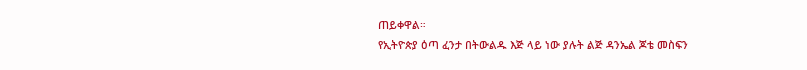ጠይቀዋል።
የኢትዮጵያ ዕጣ ፈንታ በትውልዱ እጅ ላይ ነው ያሉት ልጅ ዳንኤል ጆቴ መስፍን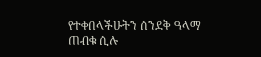የተቀበላችሁትን ሰንደቅ ዓላማ ጠብቁ ሲሉ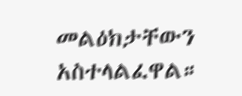መልዕክታቸውን አስተላልፈዋል።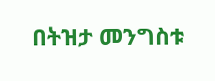በትዝታ መንግስቱ